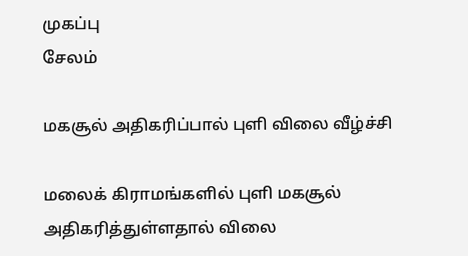முகப்பு
சேலம்

மகசூல் அதிகரிப்பால் புளி விலை வீழ்ச்சி

மலைக் கிராமங்களில் புளி மகசூல் அதிகரித்துள்ளதால் விலை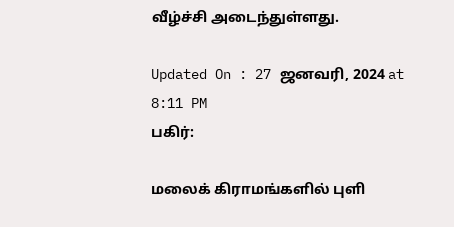வீழ்ச்சி அடைந்துள்ளது.

Updated On : 27 ஜனவரி, 2024 at 8:11 PM
பகிர்:

மலைக் கிராமங்களில் புளி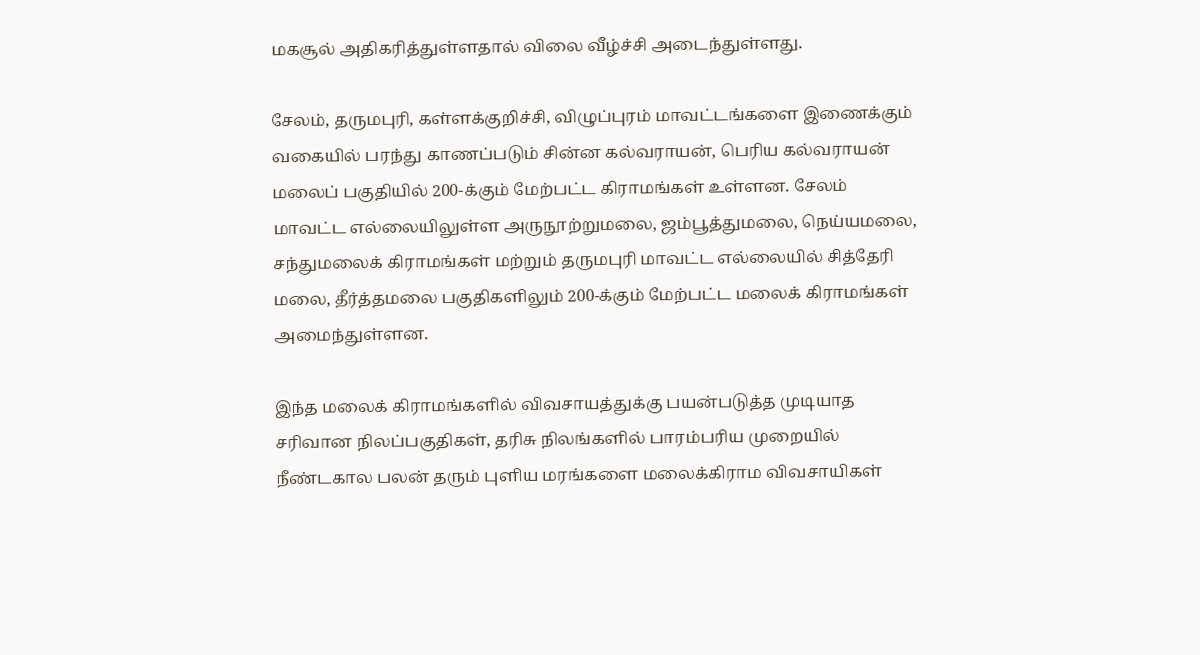மகசூல் அதிகரித்துள்ளதால் விலை வீழ்ச்சி அடைந்துள்ளது.

சேலம், தருமபுரி, கள்ளக்குறிச்சி, விழுப்புரம் மாவட்டங்களை இணைக்கும் வகையில் பரந்து காணப்படும் சின்ன கல்வராயன், பெரிய கல்வராயன் மலைப் பகுதியில் 200-க்கும் மேற்பட்ட கிராமங்கள் உள்ளன. சேலம் மாவட்ட எல்லையிலுள்ள அருநூற்றுமலை, ஜம்பூத்துமலை, நெய்யமலை, சந்துமலைக் கிராமங்கள் மற்றும் தருமபுரி மாவட்ட எல்லையில் சித்தேரி மலை, தீர்த்தமலை பகுதிகளிலும் 200-க்கும் மேற்பட்ட மலைக் கிராமங்கள் அமைந்துள்ளன.

இந்த மலைக் கிராமங்களில் விவசாயத்துக்கு பயன்படுத்த முடியாத சரிவான நிலப்பகுதிகள், தரிசு நிலங்களில் பாரம்பரிய முறையில் நீண்டகால பலன் தரும் புளிய மரங்களை மலைக்கிராம விவசாயிகள்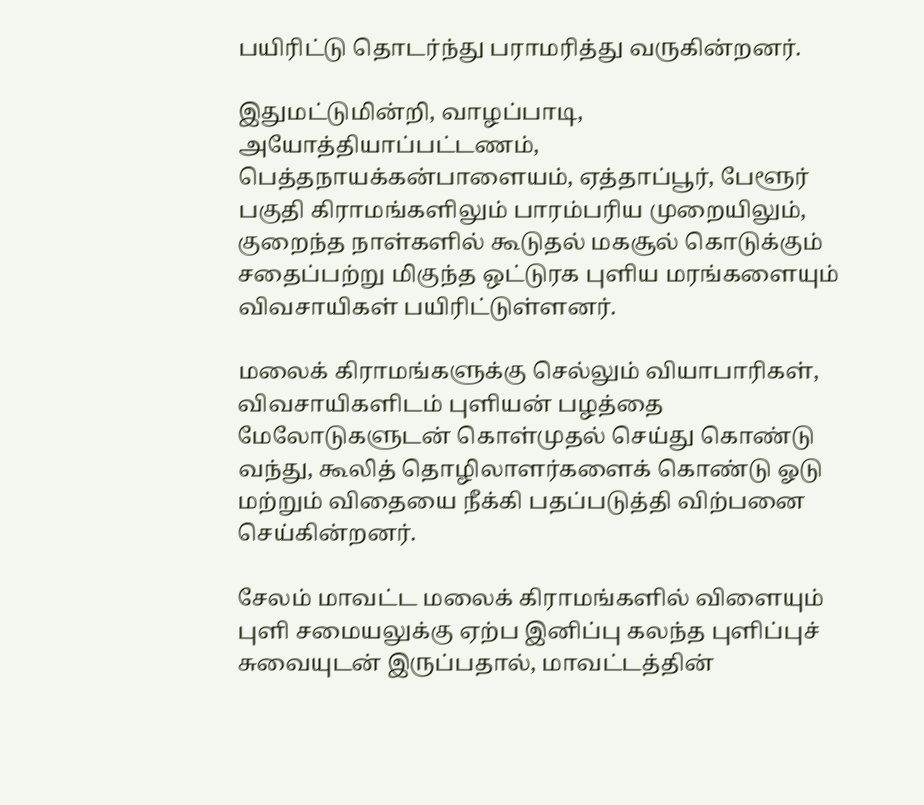பயிரிட்டு தொடர்ந்து பராமரித்து வருகின்றனர்.

இதுமட்டுமின்றி, வாழப்பாடி, அயோத்தியாப்பட்டணம், பெத்தநாயக்கன்பாளையம், ஏத்தாப்பூர், பேளூர் பகுதி கிராமங்களிலும் பாரம்பரிய முறையிலும், குறைந்த நாள்களில் கூடுதல் மகசூல் கொடுக்கும் சதைப்பற்று மிகுந்த ஒட்டுரக புளிய மரங்களையும் விவசாயிகள் பயிரிட்டுள்ளனர்.

மலைக் கிராமங்களுக்கு செல்லும் வியாபாரிகள், விவசாயிகளிடம் புளியன் பழத்தை மேலோடுகளுடன் கொள்முதல் செய்து கொண்டு வந்து, கூலித் தொழிலாளர்களைக் கொண்டு ஓடு மற்றும் விதையை நீக்கி பதப்படுத்தி விற்பனை செய்கின்றனர்.

சேலம் மாவட்ட மலைக் கிராமங்களில் விளையும் புளி சமையலுக்கு ஏற்ப இனிப்பு கலந்த புளிப்புச் சுவையுடன் இருப்பதால், மாவட்டத்தின்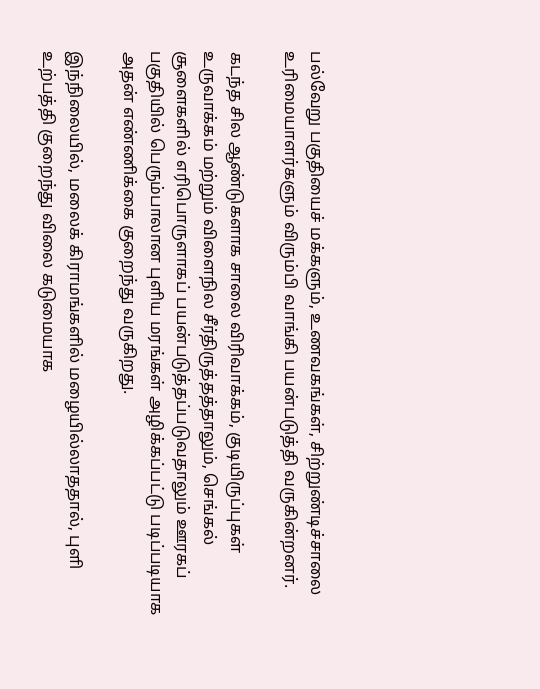பல்வேறு பகுதியைச் மக்களும், உணவகங்கள், சிற்றுண்டிச்சாலை உரிமையாளர்களும் விரும்பி வாங்கி பயன்படுத்தி வருகின்றனர்.

கடந்த சில ஆண்டுகளாக சாலை விரிவாக்கம், குடியிருப்புகள் உருவாக்கம் மற்றும் விளைநில சீர்திருத்தத்தாலும், செங்கல் சூளைகளில் எரிபொருளாகப் பயன்படுத்தப்படுவதாலும் ஊரகப் பகுதியில் பெரும்பாலான புளிய மரங்கள் அழிக்கப்பட்டு படிப்படியாக அதன் எண்ணிக்கை குறைந்து வருகிறது.

இந்நிலையில், மலைக் கிராமங்களில் மழையில்லாததால், புளி உற்பத்தி குறைந்து விலை கடுமையாக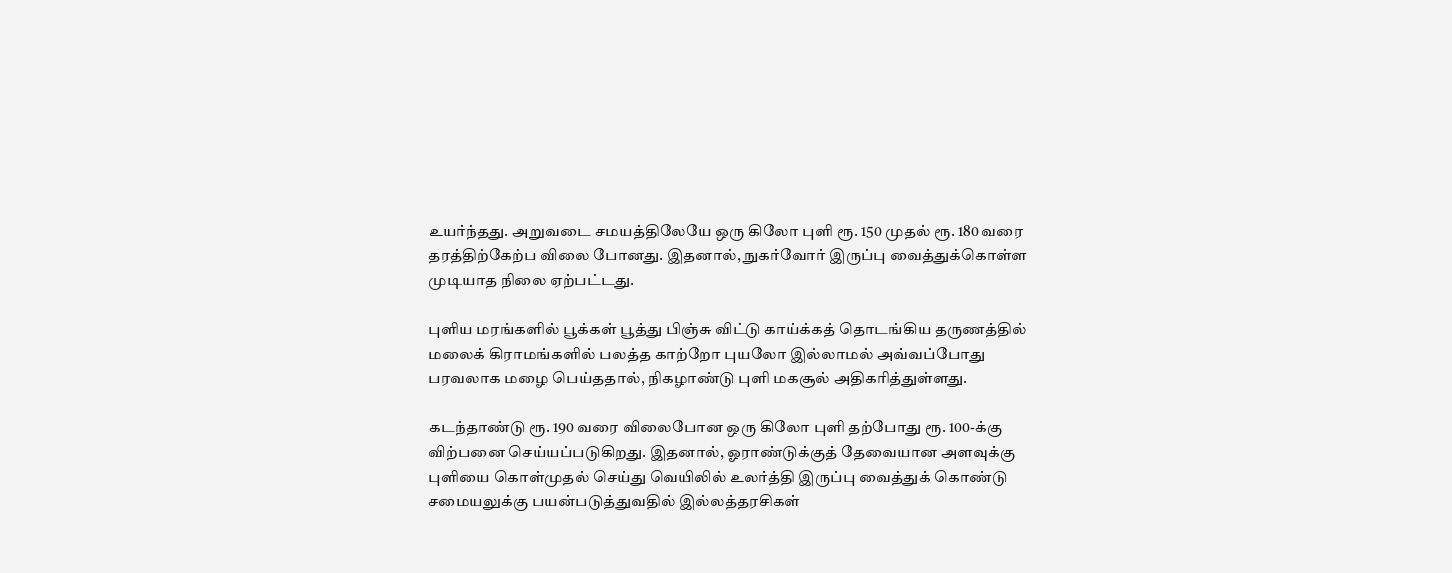உயர்ந்தது. அறுவடை சமயத்திலேயே ஒரு கிலோ புளி ரூ. 150 முதல் ரூ. 180 வரை தரத்திற்கேற்ப விலை போனது. இதனால், நுகர்வோர் இருப்பு வைத்துக்கொள்ள முடியாத நிலை ஏற்பட்டது.

புளிய மரங்களில் பூக்கள் பூத்து பிஞ்சு விட்டு காய்க்கத் தொடங்கிய தருணத்தில் மலைக் கிராமங்களில் பலத்த காற்றோ புயலோ இல்லாமல் அவ்வப்போது பரவலாக மழை பெய்ததால், நிகழாண்டு புளி மகசூல் அதிகரித்துள்ளது.

கடந்தாண்டு ரூ. 190 வரை விலைபோன ஒரு கிலோ புளி தற்போது ரூ. 100-க்கு விற்பனை செய்யப்படுகிறது. இதனால், ஓராண்டுக்குத் தேவையான அளவுக்கு புளியை கொள்முதல் செய்து வெயிலில் உலர்த்தி இருப்பு வைத்துக் கொண்டு சமையலுக்கு பயன்படுத்துவதில் இல்லத்தரசிகள்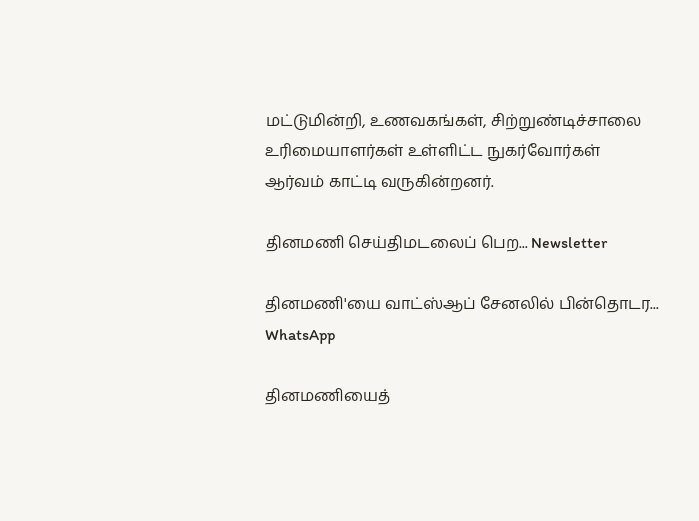மட்டுமின்றி, உணவகங்கள், சிற்றுண்டிச்சாலை உரிமையாளர்கள் உள்ளிட்ட நுகர்வோர்கள் ஆர்வம் காட்டி வருகின்றனர்.

தினமணி செய்திமடலைப் பெற... Newsletter

தினமணி'யை வாட்ஸ்ஆப் சேனலில் பின்தொடர... WhatsApp

தினமணியைத்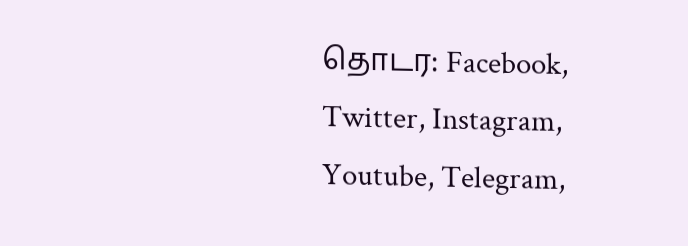தொடர: Facebook, Twitter, Instagram, Youtube, Telegram,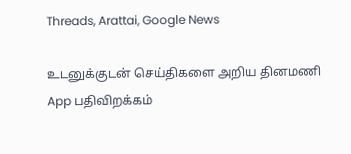Threads, Arattai, Google News

உடனுக்குடன் செய்திகளை அறிய தினமணி App பதிவிறக்கம்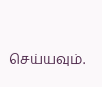செய்யவும்.